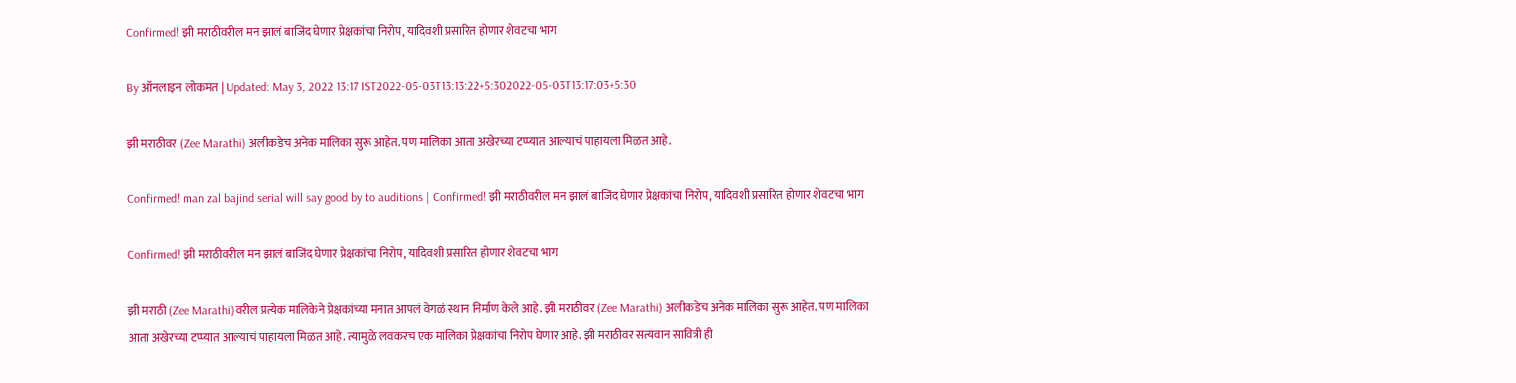Confirmed! झी मराठीवरील मन झालं बाजिंद घेणार प्रेक्षकांचा निरोप, यादिवशी प्रसारित होणार शेवटचा भाग

By ऑनलाइन लोकमत | Updated: May 3, 2022 13:17 IST2022-05-03T13:13:22+5:302022-05-03T13:17:03+5:30

झी मराठीवर (Zee Marathi) अलीकडेच अनेक मालिका सुरू आहेत. पण मालिका आता अखेरच्या टप्प्यात आल्याचं पाहायला मिळत आहे.

Confirmed! man zal bajind serial will say good by to auditions | Confirmed! झी मराठीवरील मन झालं बाजिंद घेणार प्रेक्षकांचा निरोप, यादिवशी प्रसारित होणार शेवटचा भाग

Confirmed! झी मराठीवरील मन झालं बाजिंद घेणार प्रेक्षकांचा निरोप, यादिवशी प्रसारित होणार शेवटचा भाग

झी मराठी (Zee Marathi)वरील प्रत्येक मालिकेने प्रेक्षकांच्या मनात आपलं वेगळं स्थान निर्माण केले आहे. झी मराठीवर (Zee Marathi) अलीकडेच अनेक मालिका सुरू आहेत. पण मालिका आता अखेरच्या टप्प्यात आल्याचं पाहायला मिळत आहे. त्यामुळे लवकरच एक मालिका प्रेक्षकांचा निरोप घेणार आहे. झी मराठीवर सत्यवान सावित्री ही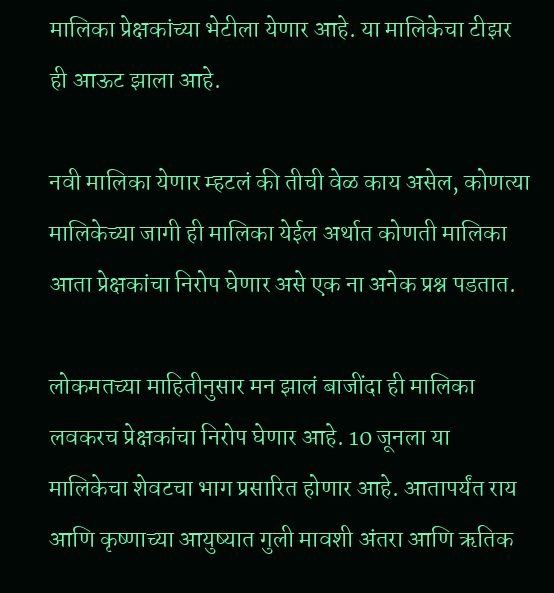मालिका प्रेक्षकांच्या भेटीला येणार आहे. या मालिकेचा टीझर ही आऊट झाला आहे.

नवी मालिका येणार म्हटलं की तीची वेळ काय असेल, कोणत्या मालिकेच्या जागी ही मालिका येईल अर्थात कोणती मालिका आता प्रेक्षकांचा निरोप घेणार असे एक ना अनेक प्रश्न पडतात.

लोकमतच्या माहितीनुसार मन झालं बाजींदा ही मालिका लवकरच प्रेक्षकांचा निरोप घेणार आहे. 10 जूनला या मालिकेचा शेवटचा भाग प्रसारित होणार आहे. आतापर्यंत राय आणि कृष्णाच्या आयुष्यात गुली मावशी अंतरा आणि ऋतिक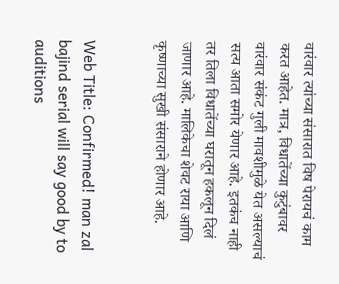वारंवार त्यांच्या संसारात विष पेरायचं काम करत आहेत. मात्र, विधातेंच्या कुटुंबावर वारंवार संकंट गुली मावशीमुळे येत असल्याचं सत्य आता समोर येणार आहे. इतकंच नाही तर तिला विधातेंच्या घरातून हकलून दिलं जाणार आहे. मालिकेचा शेवट राया आणि कृष्णाच्या सुखी संसाराने होणार आहे.


Web Title: Confirmed! man zal bajind serial will say good by to auditions